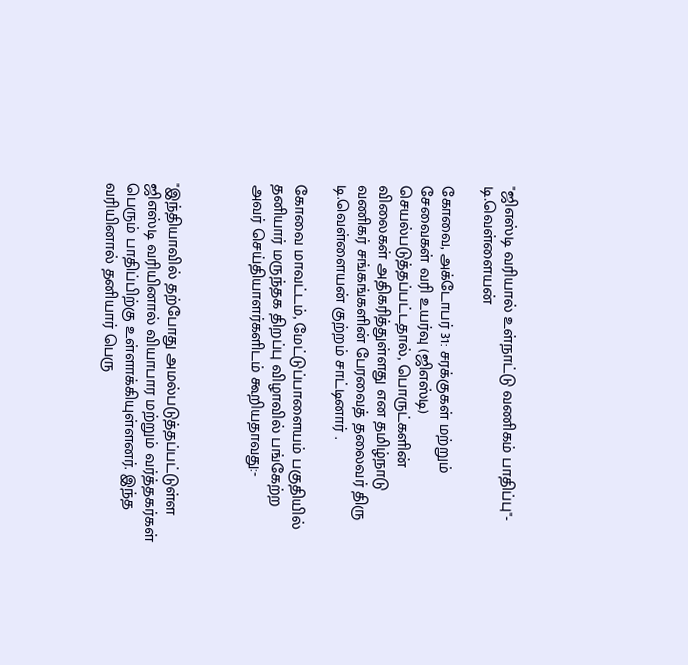"ஜிஎஸ்டி வரியால் உள்நாட்டு வணிகம் பாதிப்பு"- டி.வெள்ளையன்

கோவை, அக்டோபர் 31: சரக்குகள் மற்றும் சேவைகள் வரி உயர்வு (ஜிஎஸ்டி) செயல்படுத்தப்பட்டதால், பொருட்களின் விலைகள் அதிகரித்துள்ளது என தமிழ்நாடு வணிகர் சங்கங்களின் பேரவைத் தலைவர் திரு டி.வெள்ளையன் குற்றம் சாட்டினார் .

கோவை மாவட்டம், மேட்டுப்பாளையம் பகுதியில் தனியார் மருந்தக திறப்பு விழாவில் பங்கேற்ற அவர் செய்தியாளர்களிடம் கூறியதாவது:-



"இந்தியாவில் தற்போது அமல்படுத்தப்பட்டுள்ள ஜிஎஸ்டி வரியினால் வியாபார மற்றும் வர்த்தகர்கள் பெரும் பாதிப்பிற்கு உள்ளாக்கியுள்ளனர். இந்த வரியினால் தனியார் பெரு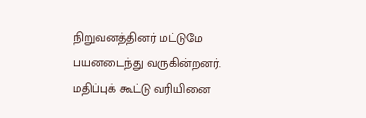நிறுவனத்தினர் மட்டுமே பயனடைந்து வருகின்றனர். மதிப்புக் கூட்டு வரியினை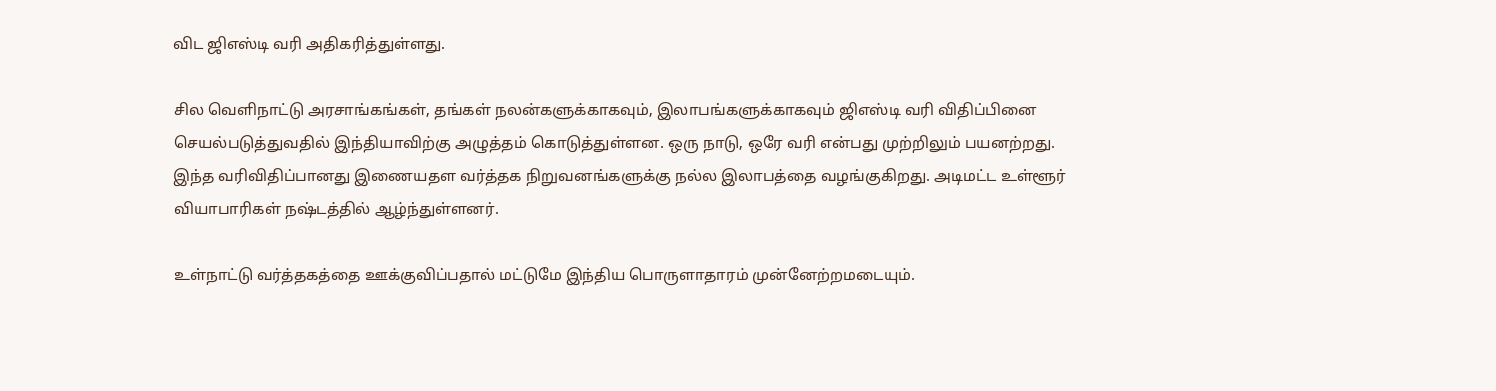விட ஜிஎஸ்டி வரி அதிகரித்துள்ளது.

சில வெளிநாட்டு அரசாங்கங்கள், தங்கள் நலன்களுக்காகவும், இலாபங்களுக்காகவும் ஜிஎஸ்டி வரி விதிப்பினை செயல்படுத்துவதில் இந்தியாவிற்கு அழுத்தம் கொடுத்துள்ளன. ஒரு நாடு, ஒரே வரி என்பது முற்றிலும் பயனற்றது. இந்த வரிவிதிப்பானது இணையதள வர்த்தக நிறுவனங்களுக்கு நல்ல இலாபத்தை வழங்குகிறது. அடிமட்ட உள்ளூர் வியாபாரிகள் நஷ்டத்தில் ஆழ்ந்துள்ளனர்.

உள்நாட்டு வர்த்தகத்தை ஊக்குவிப்பதால் மட்டுமே இந்திய பொருளாதாரம் முன்னேற்றமடையும்.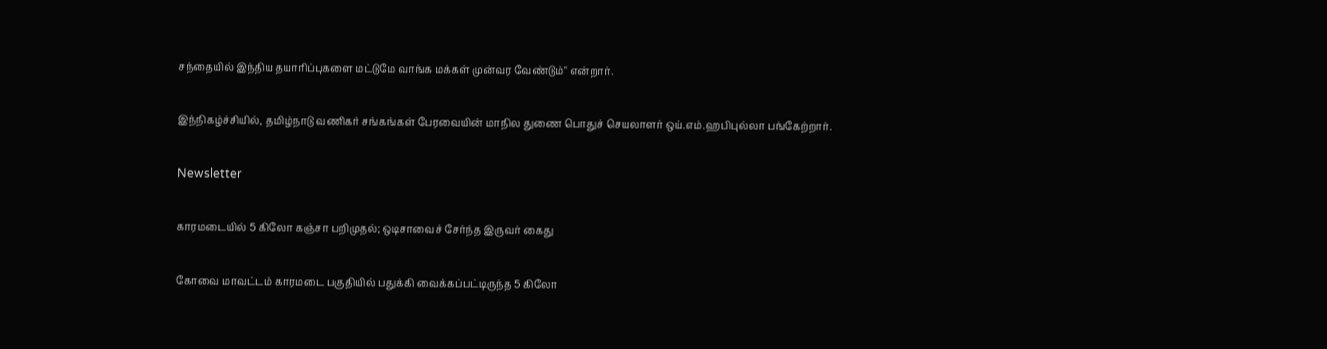சந்தையில் இந்திய தயாரிப்புகளை மட்டுமே வாங்க மக்கள் முன்வர வேண்டும்" என்றார்.

இந்நிகழ்ச்சியில், தமிழ்நாடு வணிகர் சங்கங்கள் பேரவையின் மாநில துணை பொதுச் செயலாளர் ஒய்.எம்.ஹபிபுல்லா பங்கேற்றார்.

Newsletter

காரமடையில் 5 கிலோ கஞ்சா பறிமுதல்; ஒடிசாவைச் சேர்ந்த இருவர் கைது

கோவை மாவட்டம் காரமடை பகுதியில் பதுக்கி வைக்கப்பட்டிருந்த 5 கிலோ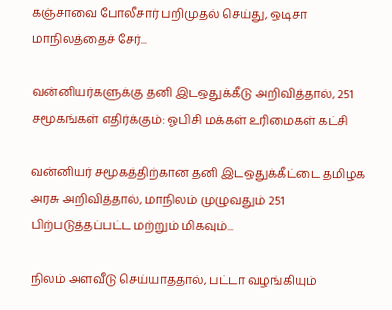கஞ்சாவை போலீசார் பறிமுதல் செய்து, ஒடிசா மாநிலத்தைச் சேர்...

வன்னியர்களுக்கு தனி இடஒதுக்கீடு அறிவித்தால், 251 சமூகங்கள் எதிர்க்கும்: ஓபிசி மக்கள் உரிமைகள் கட்சி

வன்னியர் சமூகத்திற்கான தனி இடஒதுக்கீட்டை தமிழக அரசு அறிவித்தால், மாநிலம் முழுவதும் 251 பிற்படுத்தப்பட்ட மற்றும் மிகவும்...

நிலம் அளவீடு செய்யாததால், பட்டா வழங்கியும்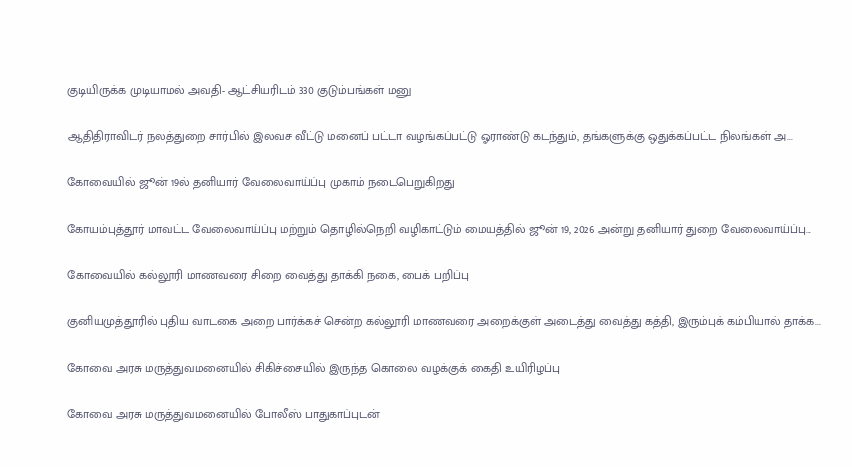குடியிருக்க முடியாமல் அவதி- ஆட்சியரிடம் 330 குடும்பங்கள் மனு

ஆதிதிராவிடர் நலத்துறை சார்பில் இலவச வீட்டு மனைப் பட்டா வழங்கப்பட்டு ஓராண்டு கடந்தும், தங்களுக்கு ஒதுக்கப்பட்ட நிலங்கள் அ...

கோவையில் ஜூன் 19ல் தனியார் வேலைவாய்ப்பு முகாம் நடைபெறுகிறது

கோயம்புத்தூர் மாவட்ட வேலைவாய்ப்பு மற்றும் தொழில்நெறி வழிகாட்டும் மையத்தில் ஜூன் 19, 2026 அன்று தனியார் துறை வேலைவாய்ப்பு...

கோவையில் கல்லூரி மாணவரை சிறை வைத்து தாக்கி நகை, பைக் பறிப்பு

குனியமுத்தூரில் புதிய வாடகை அறை பார்க்கச் சென்ற கல்லூரி மாணவரை அறைக்குள் அடைத்து வைத்து கத்தி, இரும்புக் கம்பியால் தாக்க...

கோவை அரசு மருத்துவமனையில் சிகிச்சையில் இருந்த கொலை வழக்குக் கைதி உயிரிழப்பு

கோவை அரசு மருத்துவமனையில் போலீஸ் பாதுகாப்புடன்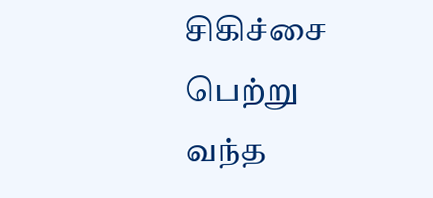சிகிச்சை பெற்று வந்த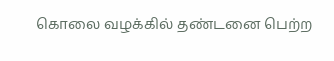கொலை வழக்கில் தண்டனை பெற்ற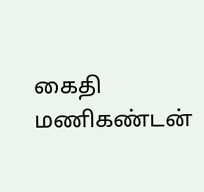கைதி மணிகண்டன்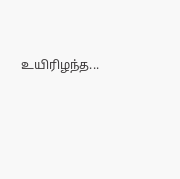உயிரிழந்த...